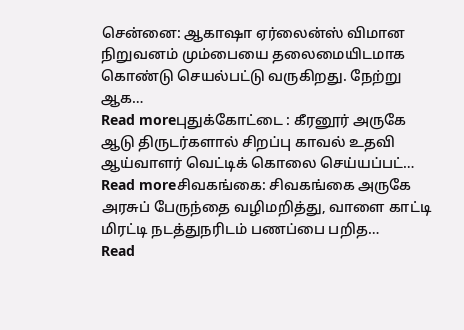சென்னை: ஆகாஷா ஏர்லைன்ஸ் விமான நிறுவனம் மும்பையை தலைமையிடமாக கொண்டு செயல்பட்டு வருகிறது. நேற்று ஆக…
Read moreபுதுக்கோட்டை : கீரனூர் அருகே ஆடு திருடர்களால் சிறப்பு காவல் உதவி ஆய்வாளர் வெட்டிக் கொலை செய்யப்பட்…
Read moreசிவகங்கை: சிவகங்கை அருகே அரசுப் பேருந்தை வழிமறித்து, வாளை காட்டி மிரட்டி நடத்துநரிடம் பணப்பை பறித…
Read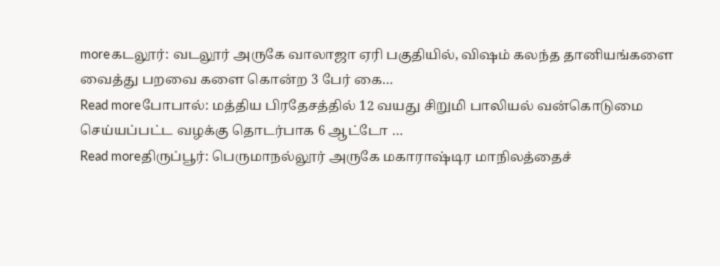moreகடலூர்: வடலூர் அருகே வாலாஜா ஏரி பகுதியில், விஷம் கலந்த தானியங்களை வைத்து பறவை களை கொன்ற 3 பேர் கை…
Read moreபோபால்: மத்திய பிரதேசத்தில் 12 வயது சிறுமி பாலியல் வன்கொடுமை செய்யப்பட்ட வழக்கு தொடர்பாக 6 ஆட்டோ …
Read moreதிருப்பூர்: பெருமாநல்லூர் அருகே மகாராஷ்டிர மாநிலத்தைச்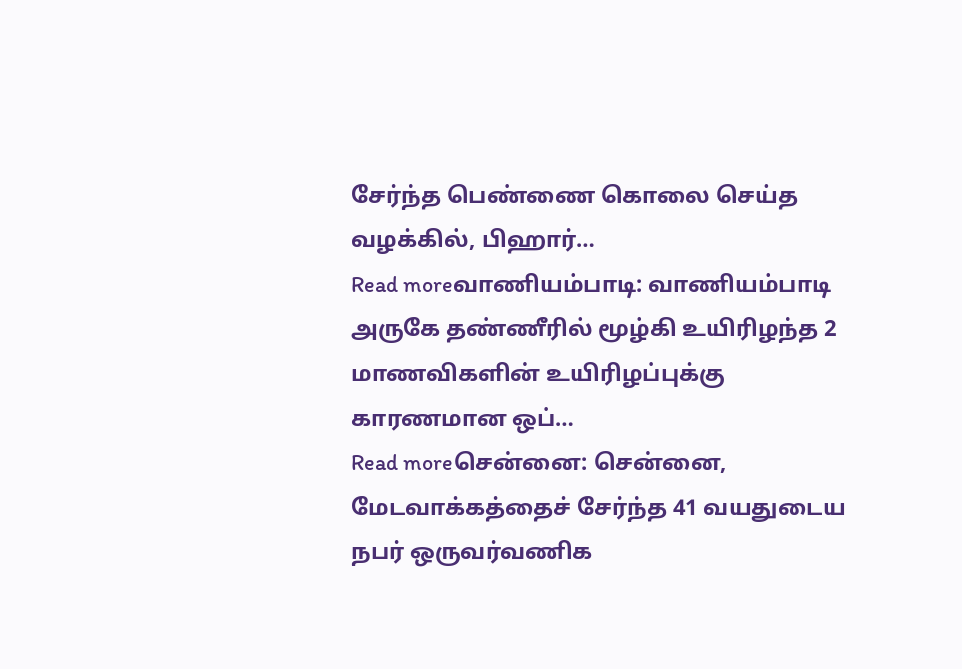சேர்ந்த பெண்ணை கொலை செய்த வழக்கில், பிஹார்…
Read moreவாணியம்பாடி: வாணியம்பாடி அருகே தண்ணீரில் மூழ்கி உயிரிழந்த 2 மாணவிகளின் உயிரிழப்புக்கு காரணமான ஒப்…
Read moreசென்னை: சென்னை, மேடவாக்கத்தைச் சேர்ந்த 41 வயதுடைய நபர் ஒருவர்வணிக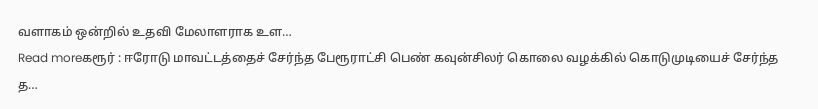வளாகம் ஒன்றில் உதவி மேலாளராக உள…
Read moreகரூர் : ஈரோடு மாவட்டத்தைச் சேர்ந்த பேரூராட்சி பெண் கவுன்சிலர் கொலை வழக்கில் கொடுமுடியைச் சேர்ந்த த…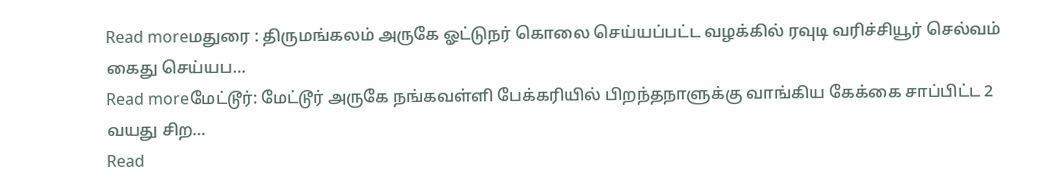Read moreமதுரை : திருமங்கலம் அருகே ஓட்டுநர் கொலை செய்யப்பட்ட வழக்கில் ரவுடி வரிச்சியூர் செல்வம் கைது செய்யப…
Read moreமேட்டூர்: மேட்டூர் அருகே நங்கவள்ளி பேக்கரியில் பிறந்தநாளுக்கு வாங்கிய கேக்கை சாப்பிட்ட 2 வயது சிற…
Read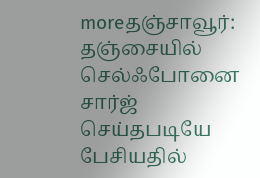moreதஞ்சாவூர்: தஞ்சையில் செல்ஃபோனை சார்ஜ் செய்தபடியே பேசியதில்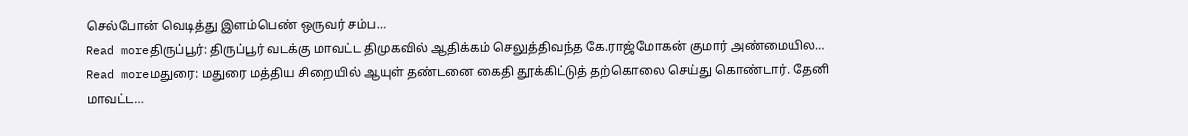செல்போன் வெடித்து இளம்பெண் ஒருவர் சம்ப…
Read moreதிருப்பூர்: திருப்பூர் வடக்கு மாவட்ட திமுகவில் ஆதிக்கம் செலுத்திவந்த கே.ராஜ்மோகன் குமார் அண்மையில…
Read moreமதுரை: மதுரை மத்திய சிறையில் ஆயுள் தண்டனை கைதி தூக்கிட்டுத் தற்கொலை செய்து கொண்டார். தேனி மாவட்ட…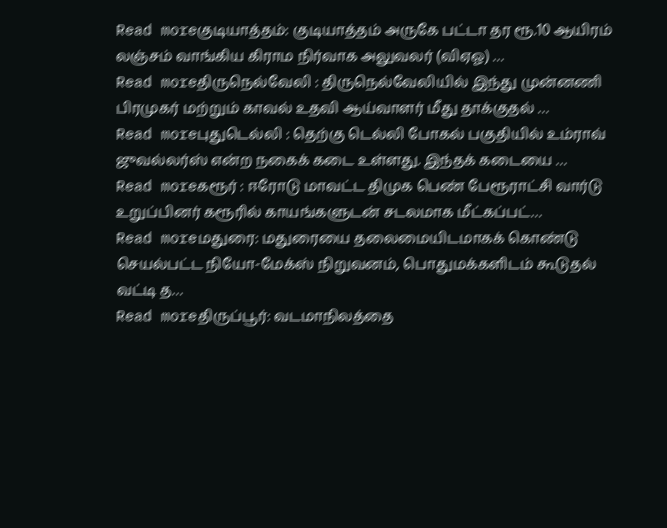Read moreகுடியாத்தம்: குடியாத்தம் அருகே பட்டா தர ரூ.10 ஆயிரம் லஞ்சம் வாங்கிய கிராம நிர்வாக அலுவலர் (விஏஓ) …
Read moreதிருநெல்வேலி : திருநெல்வேலியில் இந்து முன்னணி பிரமுகர் மற்றும் காவல் உதவி ஆய்வாளர் மீது தாக்குதல் …
Read moreபுதுடெல்லி : தெற்கு டெல்லி போகல் பகுதியில் உம்ராவ் ஜுவல்லர்ஸ் என்ற நகைக் கடை உள்ளது. இந்தக் கடையை …
Read moreகரூர் : ஈரோடு மாவட்ட திமுக பெண் பேரூராட்சி வார்டு உறுப்பினர் கரூரில் காயங்களுடன் சடலமாக மீட்கப்பட்…
Read moreமதுரை: மதுரையை தலைமையிடமாகக் கொண்டு செயல்பட்ட நியோ-மேக்ஸ் நிறுவனம், பொதுமக்களிடம் கூடுதல் வட்டி த…
Read moreதிருப்பூர்: வடமாநிலத்தை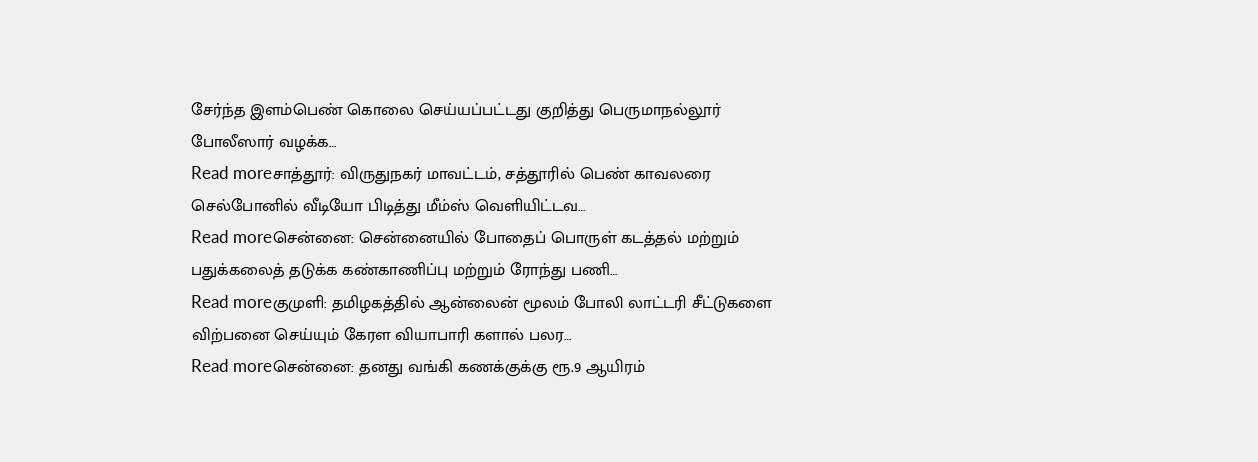சேர்ந்த இளம்பெண் கொலை செய்யப்பட்டது குறித்து பெருமாநல்லூர் போலீஸார் வழக்க…
Read moreசாத்தூர்: விருதுநகர் மாவட்டம், சத்தூரில் பெண் காவலரை செல்போனில் வீடியோ பிடித்து மீம்ஸ் வெளியிட்டவ…
Read moreசென்னை: சென்னையில் போதைப் பொருள் கடத்தல் மற்றும் பதுக்கலைத் தடுக்க கண்காணிப்பு மற்றும் ரோந்து பணி…
Read moreகுமுளி: தமிழகத்தில் ஆன்லைன் மூலம் போலி லாட்டரி சீட்டுகளை விற்பனை செய்யும் கேரள வியாபாரி களால் பலர…
Read moreசென்னை: தனது வங்கி கணக்குக்கு ரூ.9 ஆயிரம்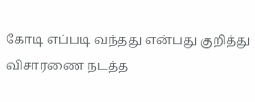கோடி எப்படி வந்தது என்பது குறித்து விசாரணை நடத்த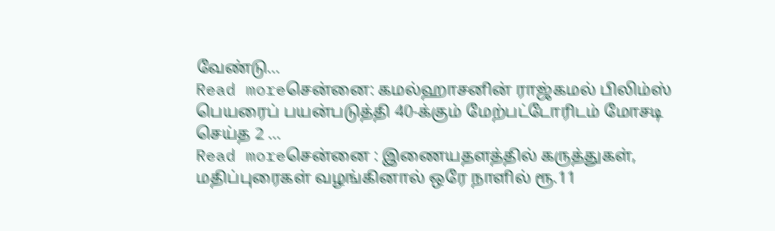வேண்டு…
Read moreசென்னை: கமல்ஹாசனின் ராஜ்கமல் பிலிம்ஸ் பெயரைப் பயன்படுத்தி 40-க்கும் மேற்பட்டோரிடம் மோசடி செய்த 2 …
Read moreசென்னை : இணையதளத்தில் கருத்துகள், மதிப்புரைகள் வழங்கினால் ஒரே நாளில் ரூ.11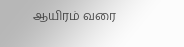ஆயிரம் வரை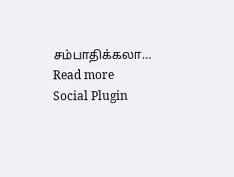சம்பாதிக்கலா…
Read more
Social Plugin